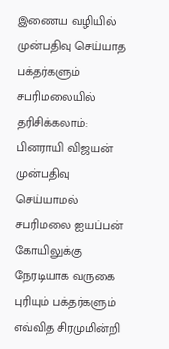இணைய வழியில் முன்பதிவு செய்யாத பக்தர்களும் சபரிமலையில் தரிசிக்கலாம்: பினராயி விஜயன்
முன்பதிவு செய்யாமல் சபரிமலை ஐயப்பன் கோயிலுக்கு நேரடியாக வருகை புரியும் பக்தர்களும் எவ்வித சிரமுமின்றி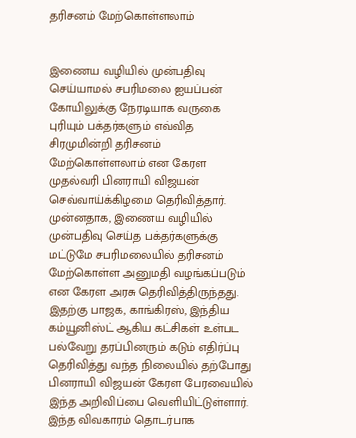தரிசனம் மேற்கொள்ளலாம்


இணைய வழியில் முன்பதிவு செய்யாமல் சபரிமலை ஐயப்பன் கோயிலுக்கு நேரடியாக வருகை புரியும் பக்தர்களும் எவ்வித சிரமுமின்றி தரிசனம் மேற்கொள்ளலாம் என கேரள முதல்வரி பினராயி விஜயன் செவ்வாய்க்கிழமை தெரிவித்தார்.
முன்னதாக, இணைய வழியில் முன்பதிவு செய்த பக்தர்களுக்கு மட்டுமே சபரிமலையில் தரிசனம் மேற்கொள்ள அனுமதி வழங்கப்படும் என கேரள அரசு தெரிவித்திருந்தது. இதற்கு பாஜக, காங்கிரஸ், இந்திய கம்யூனிஸ்ட் ஆகிய கட்சிகள் உள்பட பல்வேறு தரப்பினரும் கடும் எதிர்ப்பு தெரிவித்து வந்த நிலையில் தற்போது பினராயி விஜயன் கேரள பேரவையில் இந்த அறிவிப்பை வெளியிட்டுள்ளார்.
இந்த விவகாரம் தொடர்பாக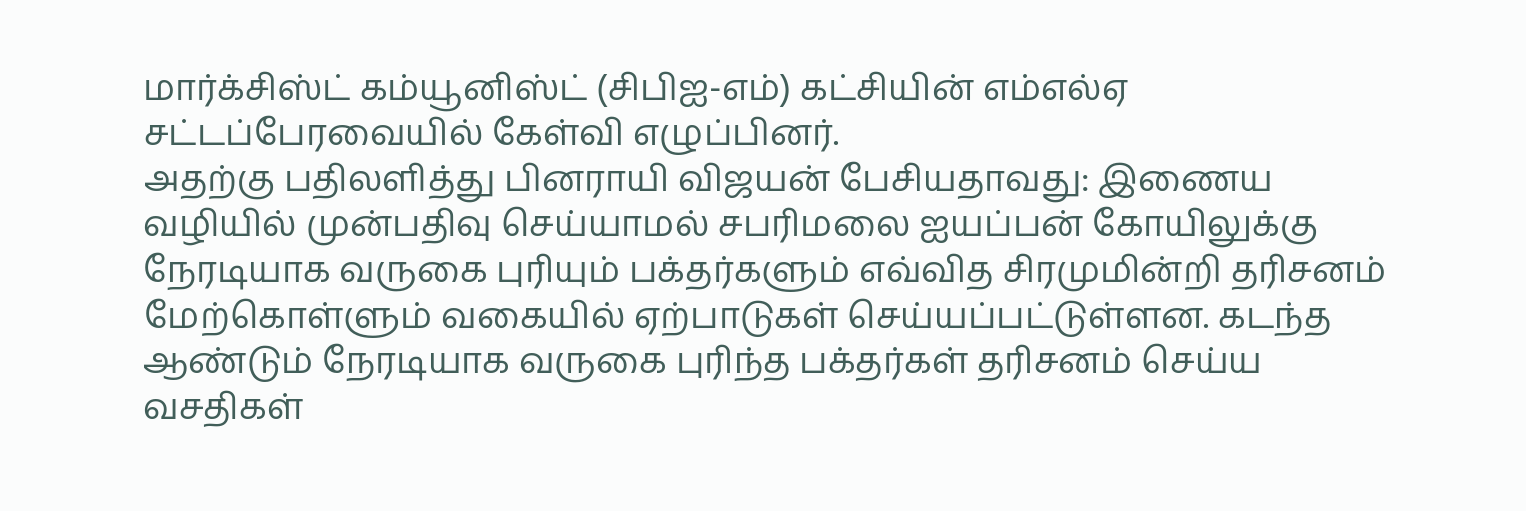மார்க்சிஸ்ட் கம்யூனிஸ்ட் (சிபிஐ-எம்) கட்சியின் எம்எல்ஏ சட்டப்பேரவையில் கேள்வி எழுப்பினர்.
அதற்கு பதிலளித்து பினராயி விஜயன் பேசியதாவது: இணைய வழியில் முன்பதிவு செய்யாமல் சபரிமலை ஐயப்பன் கோயிலுக்கு நேரடியாக வருகை புரியும் பக்தர்களும் எவ்வித சிரமுமின்றி தரிசனம் மேற்கொள்ளும் வகையில் ஏற்பாடுகள் செய்யப்பட்டுள்ளன. கடந்த ஆண்டும் நேரடியாக வருகை புரிந்த பக்தர்கள் தரிசனம் செய்ய வசதிகள்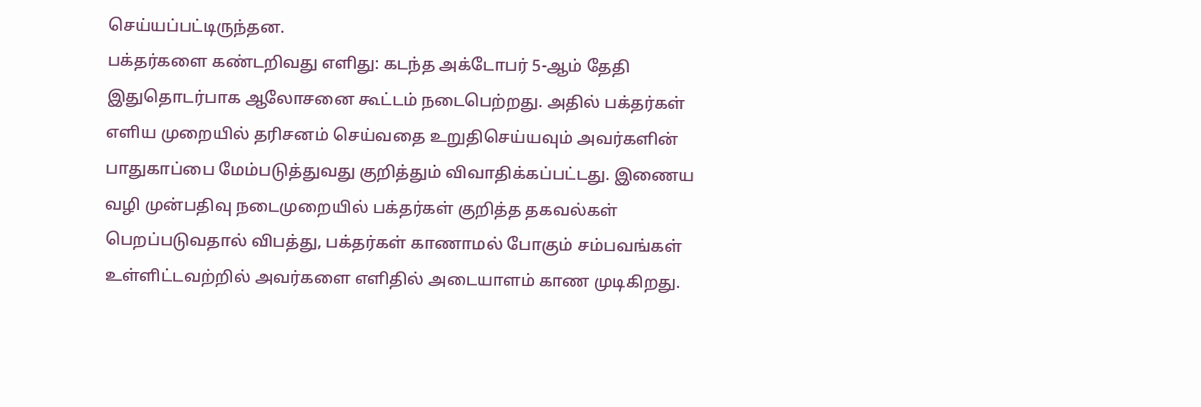செய்யப்பட்டிருந்தன.
பக்தர்களை கண்டறிவது எளிது: கடந்த அக்டோபர் 5-ஆம் தேதி இதுதொடர்பாக ஆலோசனை கூட்டம் நடைபெற்றது. அதில் பக்தர்கள் எளிய முறையில் தரிசனம் செய்வதை உறுதிசெய்யவும் அவர்களின் பாதுகாப்பை மேம்படுத்துவது குறித்தும் விவாதிக்கப்பட்டது. இணைய வழி முன்பதிவு நடைமுறையில் பக்தர்கள் குறித்த தகவல்கள் பெறப்படுவதால் விபத்து, பக்தர்கள் காணாமல் போகும் சம்பவங்கள் உள்ளிட்டவற்றில் அவர்களை எளிதில் அடையாளம் காண முடிகிறது.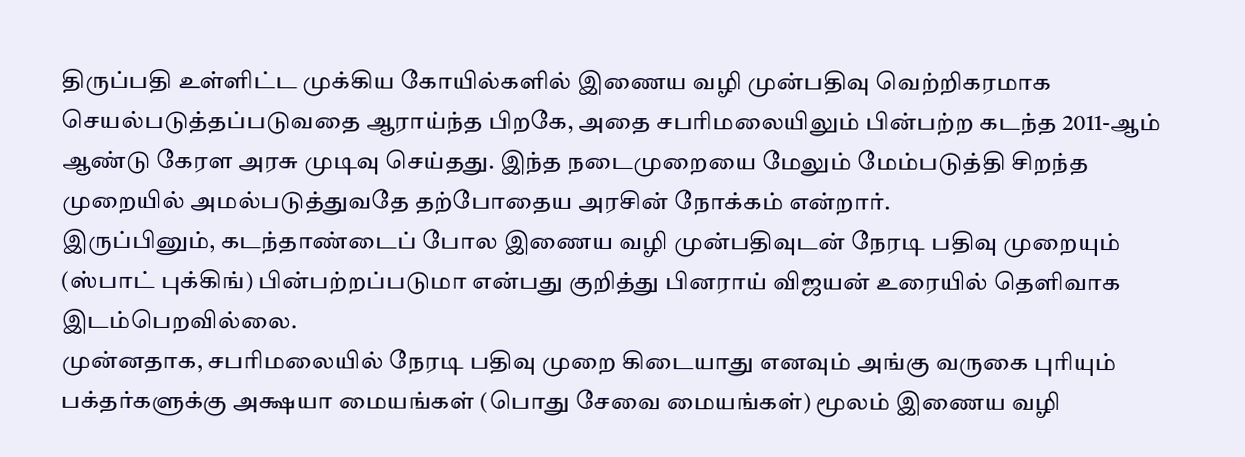திருப்பதி உள்ளிட்ட முக்கிய கோயில்களில் இணைய வழி முன்பதிவு வெற்றிகரமாக செயல்படுத்தப்படுவதை ஆராய்ந்த பிறகே, அதை சபரிமலையிலும் பின்பற்ற கடந்த 2011-ஆம் ஆண்டு கேரள அரசு முடிவு செய்தது. இந்த நடைமுறையை மேலும் மேம்படுத்தி சிறந்த முறையில் அமல்படுத்துவதே தற்போதைய அரசின் நோக்கம் என்றார்.
இருப்பினும், கடந்தாண்டைப் போல இணைய வழி முன்பதிவுடன் நேரடி பதிவு முறையும் (ஸ்பாட் புக்கிங்) பின்பற்றப்படுமா என்பது குறித்து பினராய் விஜயன் உரையில் தெளிவாக இடம்பெறவில்லை.
முன்னதாக, சபரிமலையில் நேரடி பதிவு முறை கிடையாது எனவும் அங்கு வருகை புரியும் பக்தர்களுக்கு அக்ஷயா மையங்கள் (பொது சேவை மையங்கள்) மூலம் இணைய வழி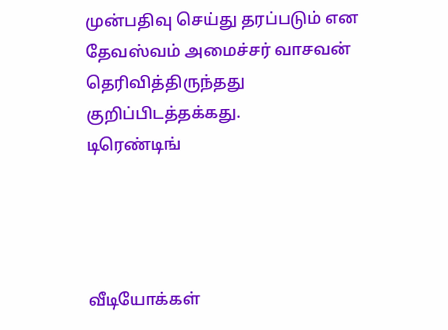முன்பதிவு செய்து தரப்படும் என தேவஸ்வம் அமைச்சர் வாசவன் தெரிவித்திருந்தது குறிப்பிடத்தக்கது.
டிரெண்டிங்




வீடியோக்கள்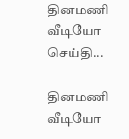தினமணி வீடியோ செய்தி...

தினமணி வீடியோ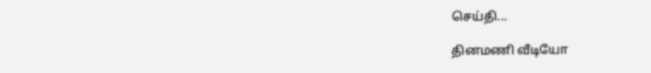செய்தி...

தினமணி வீடியோ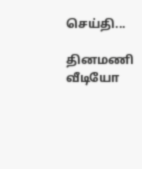செய்தி...

தினமணி வீடியோ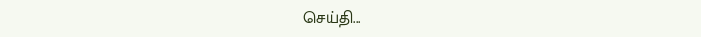செய்தி...